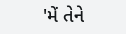'મેં તેને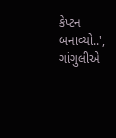કેપ્ટન બનાવ્યો..', ગાંગુલીએ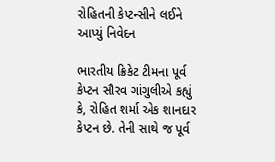રોહિતની કેપ્ટન્સીને લઈને આપ્યું નિવેદન

ભારતીય ક્રિકેટ ટીમના પૂર્વ કેપ્ટન સૌરવ ગાંગુલીએ કહ્યું કે, રોહિત શર્મા એક શાનદાર કેપ્ટન છે. તેની સાથે જ પૂર્વ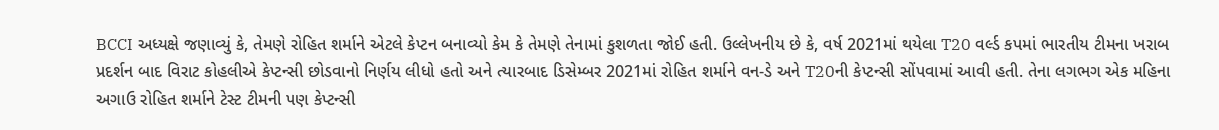BCCI અધ્યક્ષે જણાવ્યું કે, તેમણે રોહિત શર્માને એટલે કેપ્ટન બનાવ્યો કેમ કે તેમણે તેનામાં કુશળતા જોઈ હતી. ઉલ્લેખનીય છે કે, વર્ષ 2021માં થયેલા T20 વર્લ્ડ કપમાં ભારતીય ટીમના ખરાબ પ્રદર્શન બાદ વિરાટ કોહલીએ કેપ્ટન્સી છોડવાનો નિર્ણય લીધો હતો અને ત્યારબાદ ડિસેમ્બર 2021માં રોહિત શર્માને વન-ડે અને T20ની કેપ્ટન્સી સોંપવામાં આવી હતી. તેના લગભગ એક મહિના અગાઉ રોહિત શર્માને ટેસ્ટ ટીમની પણ કેપ્ટન્સી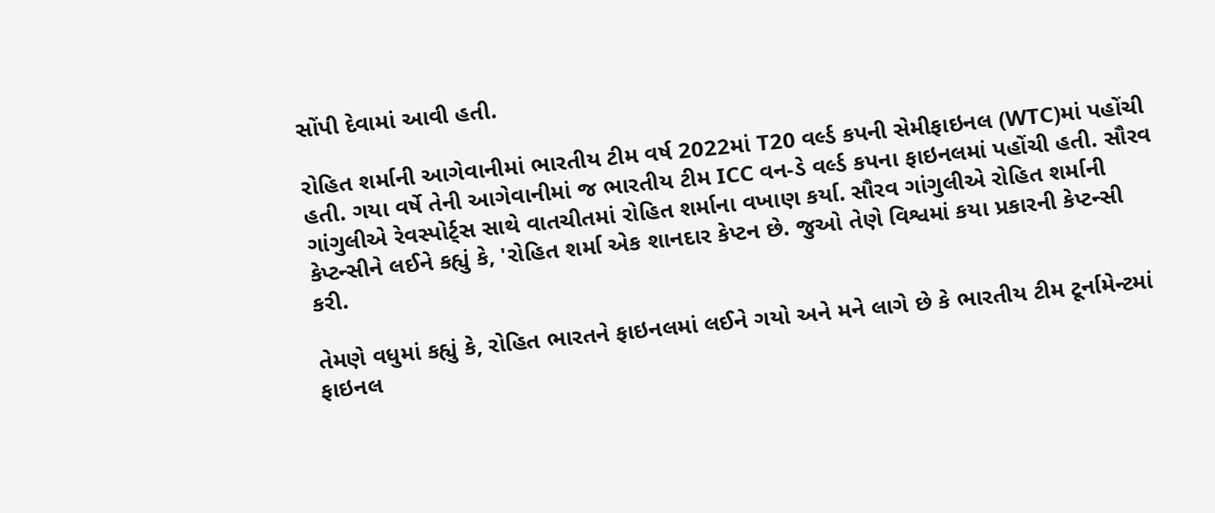સોંપી દેવામાં આવી હતી.

રોહિત શર્માની આગેવાનીમાં ભારતીય ટીમ વર્ષ 2022માં T20 વર્લ્ડ કપની સેમીફાઇનલ (WTC)માં પહોંચી હતી. ગયા વર્ષે તેની આગેવાનીમાં જ ભારતીય ટીમ ICC વન-ડે વર્લ્ડ કપના ફાઇનલમાં પહોંચી હતી. સૌરવ ગાંગુલીએ રેવસ્પોર્ટ્સ સાથે વાતચીતમાં રોહિત શર્માના વખાણ કર્યા. સૌરવ ગાંગુલીએ રોહિત શર્માની કેપ્ટન્સીને લઈને કહ્યું કે, 'રોહિત શર્મા એક શાનદાર કેપ્ટન છે. જુઓ તેણે વિશ્વમાં કયા પ્રકારની કેપ્ટન્સી કરી.

તેમણે વધુમાં કહ્યું કે, રોહિત ભારતને ફાઇનલમાં લઈને ગયો અને મને લાગે છે કે ભારતીય ટીમ ટૂર્નામેન્ટમાં ફાઇનલ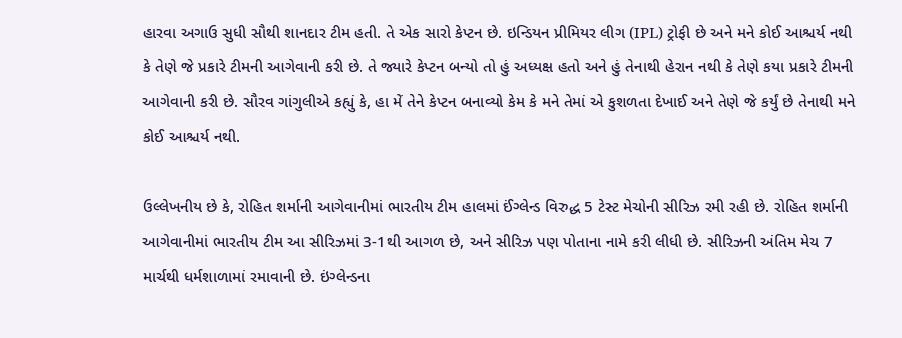હારવા અગાઉ સુધી સૌથી શાનદાર ટીમ હતી. તે એક સારો કેપ્ટન છે. ઇન્ડિયન પ્રીમિયર લીગ (IPL) ટ્રોફી છે અને મને કોઈ આશ્ચર્ય નથી કે તેણે જે પ્રકારે ટીમની આગેવાની કરી છે. તે જ્યારે કેપ્ટન બન્યો તો હું અધ્યક્ષ હતો અને હું તેનાથી હેરાન નથી કે તેણે કયા પ્રકારે ટીમની આગેવાની કરી છે. સૌરવ ગાંગુલીએ કહ્યું કે, હા મેં તેને કેપ્ટન બનાવ્યો કેમ કે મને તેમાં એ કુશળતા દેખાઈ અને તેણે જે કર્યું છે તેનાથી મને કોઈ આશ્ચર્ય નથી.

ઉલ્લેખનીય છે કે, રોહિત શર્માની આગેવાનીમાં ભારતીય ટીમ હાલમાં ઈંગ્લેન્ડ વિરુદ્ધ 5 ટેસ્ટ મેચોની સીરિઝ રમી રહી છે. રોહિત શર્માની આગેવાનીમાં ભારતીય ટીમ આ સીરિઝમાં 3-1થી આગળ છે, અને સીરિઝ પણ પોતાના નામે કરી લીધી છે. સીરિઝની અંતિમ મેચ 7 માર્ચથી ધર્મશાળામાં રમાવાની છે. ઇંગ્લેન્ડના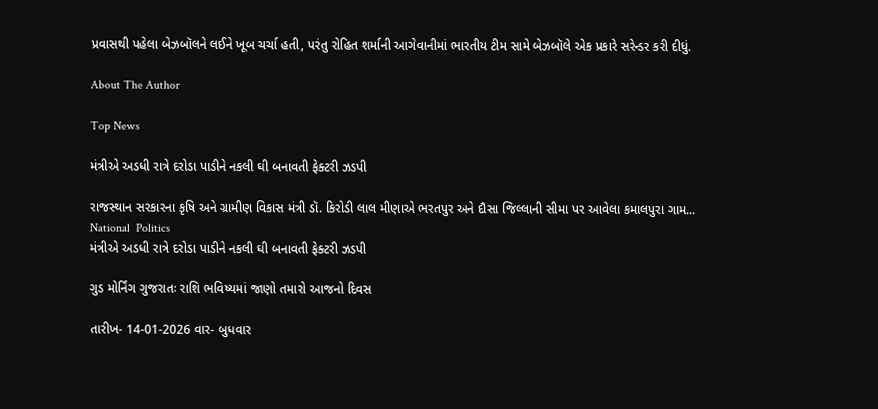પ્રવાસથી પહેલા બેઝબૉલને લઈને ખૂબ ચર્ચા હતી, પરંતુ રોહિત શર્માની આગેવાનીમાં ભારતીય ટીમ સામે બેઝબૉલે એક પ્રકારે સરેન્ડર કરી દીધું.

About The Author

Top News

મંત્રીએ અડધી રાત્રે દરોડા પાડીને નકલી ઘી બનાવતી ફેક્ટરી ઝડપી

રાજસ્થાન સરકારના કૃષિ અને ગ્રામીણ વિકાસ મંત્રી ડૉ. કિરોડી લાલ મીણાએ ભરતપુર અને દૌસા જિલ્લાની સીમા પર આવેલા કમાલપુરા ગામ...
National  Politics
મંત્રીએ અડધી રાત્રે દરોડા પાડીને નકલી ઘી બનાવતી ફેક્ટરી ઝડપી

ગુડ મોર્નિંગ ગુજરાતઃ રાશિ ભવિષ્યમાં જાણો તમારો આજનો દિવસ

તારીખ- 14-01-2026 વાર- બુધવાર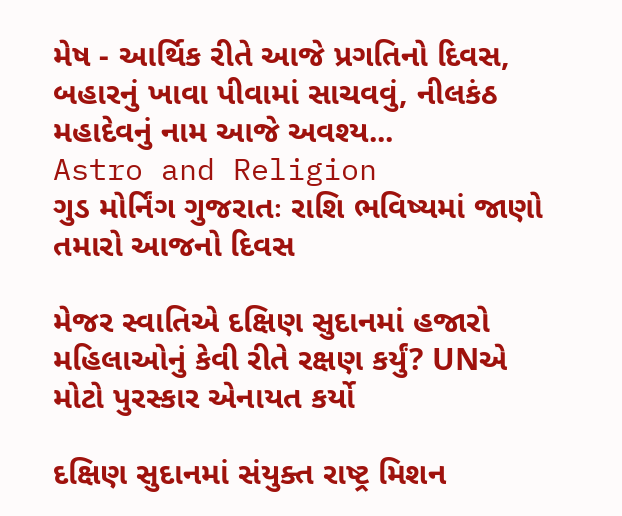મેષ - આર્થિક રીતે આજે પ્રગતિનો દિવસ, બહારનું ખાવા પીવામાં સાચવવું, નીલકંઠ મહાદેવનું નામ આજે અવશ્ય...
Astro and Religion
ગુડ મોર્નિંગ ગુજરાતઃ રાશિ ભવિષ્યમાં જાણો તમારો આજનો દિવસ

મેજર સ્વાતિએ દક્ષિણ સુદાનમાં હજારો મહિલાઓનું કેવી રીતે રક્ષણ કર્યું? UNએ મોટો પુરસ્કાર એનાયત કર્યો

દક્ષિણ સુદાનમાં સંયુક્ત રાષ્ટ્ર મિશન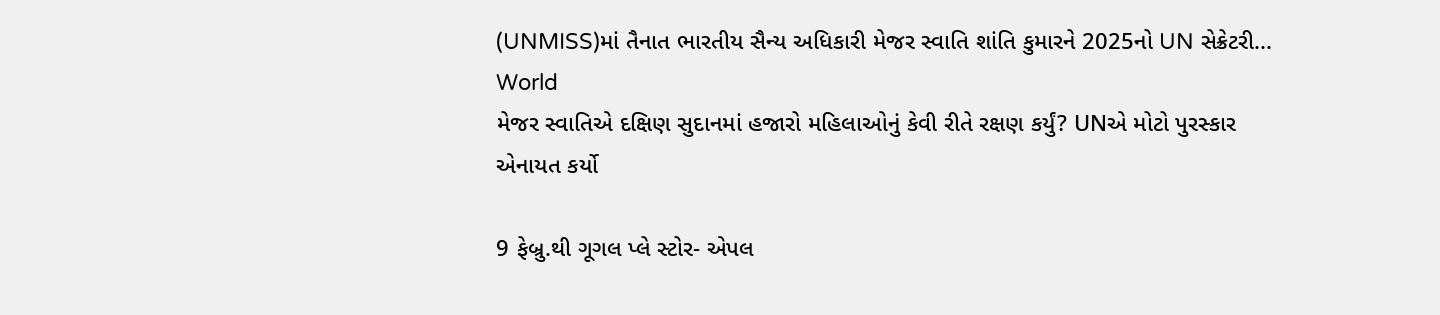(UNMISS)માં તૈનાત ભારતીય સૈન્ય અધિકારી મેજર સ્વાતિ શાંતિ કુમારને 2025નો UN સેક્રેટરી...
World
મેજર સ્વાતિએ દક્ષિણ સુદાનમાં હજારો મહિલાઓનું કેવી રીતે રક્ષણ કર્યું? UNએ મોટો પુરસ્કાર એનાયત કર્યો

9 ફેબ્રુ.થી ગૂગલ પ્લે સ્ટોર- એપલ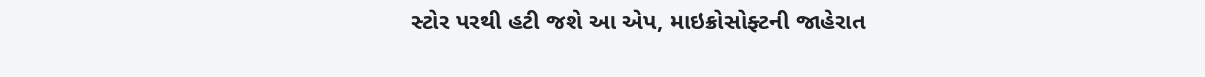સ્ટોર પરથી હટી જશે આ એપ, માઇક્રોસોફ્ટની જાહેરાત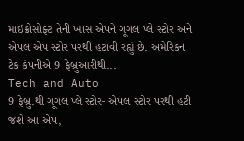માઇક્રોસોફ્ટ તેની ખાસ એપને ગૂગલ પ્લે સ્ટોર અને એપલ એપ સ્ટોર પરથી હટાવી રહ્યું છે. અમેરિકન ટેક કંપનીએ 9 ફેબ્રુઆરીથી...
Tech and Auto
9 ફેબ્રુ.થી ગૂગલ પ્લે સ્ટોર- એપલ સ્ટોર પરથી હટી જશે આ એપ,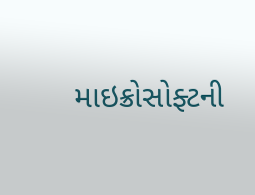માઇક્રોસોફ્ટની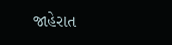જાહેરાત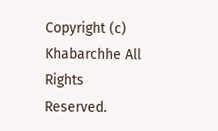Copyright (c) Khabarchhe All Rights Reserved.